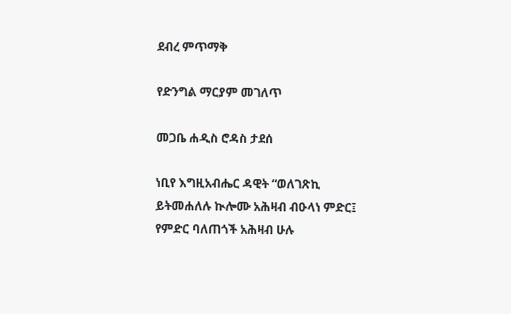ደብረ ምጥማቅ

የድንግል ማርያም መገለጥ

መጋቤ ሐዲስ ሮዳስ ታደሰ

ነቢየ እግዚአብሔር ዳዊት “ወለገጽኪ ይትመሐለሉ ኲሎሙ አሕዛብ ብዑላነ ምድር፤ የምድር ባለጠጎች አሕዛብ ሁሉ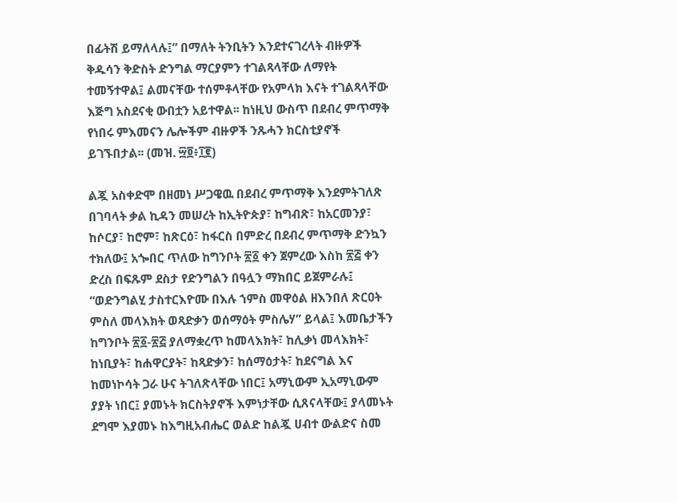በፊትሽ ይማለላሉ፤” በማለት ትንቢትን እንደተናገረላት ብዙዎች ቅዱሳን ቅድስት ድንግል ማርያምን ተገልጻላቸው ለማየት ተመኝተዋል፤ ልመናቸው ተሰምቶላቸው የአምላክ እናት ተገልጻላቸው እጅግ አስደናቂ ውበቷን አይተዋል፡፡ ከነዚህ ውስጥ በደብረ ምጥማቅ የነበሩ ምእመናን ሌሎችም ብዙዎች ንጹሓን ክርስቲያኖች ይገኙበታል፡፡ (መዝ. ፵፬፥፲፪)

ልጇ አስቀድሞ በዘመነ ሥጋዌዉ በደብረ ምጥማቅ እንደምትገለጽ በገባላት ቃል ኪዳን መሠረት ከኢትዮጵያ፣ ከግብጽ፣ ከአርመንያ፣ ከሶርያ፣ ከሮም፣ ከጽርዕ፣ ከፋርስ በምድረ በደብረ ምጥማቅ ድንኳን ተክለው፤ አጐበር ጥለው ከግንቦት ፳፩ ቀን ጀምረው እስከ ፳፭ ቀን ድረስ በፍጹም ደስታ የድንግልን በዓሏን ማክበር ይጀምራሉ፤ “ወድንግልሂ ታስተርእዮሙ በእሉ ኀምስ መዋዕል ዘእንበለ ጽርዐት ምስለ መላእክት ወጻድቃን ወሰማዕት ምስሌሃ” ይላል፤ እመቤታችን ከግንቦት ፳፩-፳፭ ያለማቋረጥ ከመላእክት፣ ከሊቃነ መላእክት፣ ከነቢያት፣ ከሐዋርያት፣ ከጻድቃን፣ ከሰማዕታት፣ ከደናግል እና ከመነኮሳት ጋራ ሁና ትገለጽላቸው ነበር፤ አማኒውም ኢአማኒውም ያያት ነበር፤ ያመኑት ክርስትያኖች እምነታቸው ሲጸናላቸው፤ ያላመኑት ደግሞ እያመኑ ከእግዚአብሔር ወልድ ከልጇ ሀብተ ውልድና ስመ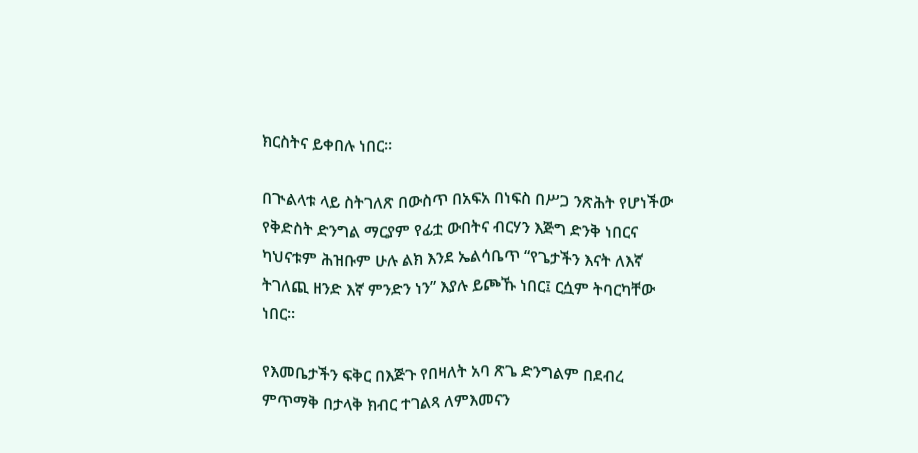ክርስትና ይቀበሉ ነበር፡፡

በጒልላቱ ላይ ስትገለጽ በውስጥ በአፍአ በነፍስ በሥጋ ንጽሕት የሆነችው የቅድስት ድንግል ማርያም የፊቷ ውበትና ብርሃን እጅግ ድንቅ ነበርና ካህናቱም ሕዝቡም ሁሉ ልክ እንደ ኤልሳቤጥ “የጌታችን እናት ለእኛ ትገለጪ ዘንድ እኛ ምንድን ነን” እያሉ ይጮኹ ነበር፤ ርሷም ትባርካቸው ነበር፡፡

የእመቤታችን ፍቅር በእጅጉ የበዛለት አባ ጽጌ ድንግልም በደብረ ምጥማቅ በታላቅ ክብር ተገልጻ ለምእመናን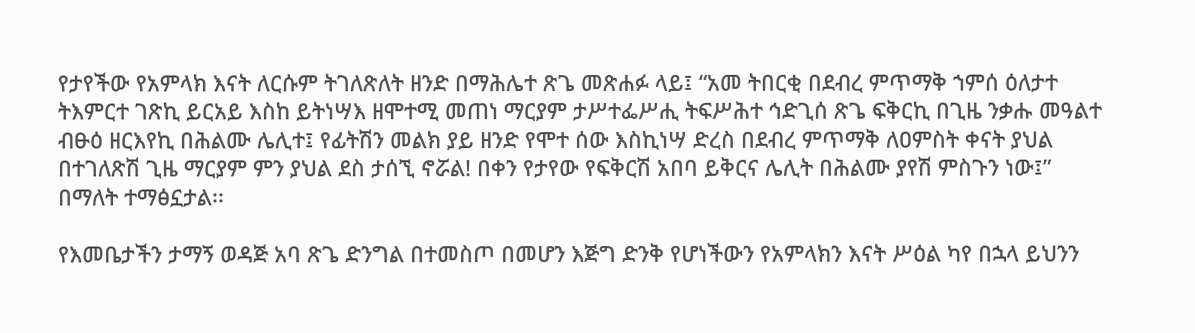የታየችው የአምላክ እናት ለርሱም ትገለጽለት ዘንድ በማሕሌተ ጽጌ መጽሐፉ ላይ፤ “አመ ትበርቂ በደብረ ምጥማቅ ኀምሰ ዕለታተ ትእምርተ ገጽኪ ይርአይ እስከ ይትነሣእ ዘሞተሚ መጠነ ማርያም ታሥተፌሥሒ ትፍሥሕተ ኅድጊሰ ጽጌ ፍቅርኪ በጊዜ ንቃሑ መዓልተ ብፁዕ ዘርእየኪ በሕልሙ ሌሊተ፤ የፊትሽን መልክ ያይ ዘንድ የሞተ ሰው እስኪነሣ ድረስ በደብረ ምጥማቅ ለዐምስት ቀናት ያህል በተገለጽሽ ጊዜ ማርያም ምን ያህል ደስ ታሰኚ ኖሯል! በቀን የታየው የፍቅርሽ አበባ ይቅርና ሌሊት በሕልሙ ያየሽ ምስጉን ነው፤” በማለት ተማፅኗታል፡፡

የእመቤታችን ታማኝ ወዳጅ አባ ጽጌ ድንግል በተመስጦ በመሆን እጅግ ድንቅ የሆነችውን የአምላክን እናት ሥዕል ካየ በኋላ ይህንን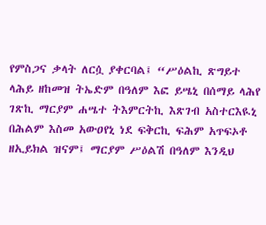የምስጋና ቃላት ለርሷ ያቀርባል፤ “ሥዕልኪ ጽግይተ ላሕይ ዘከመዝ ትኤድም በዓለም እፎ ይሤኒ በሰማይ ላሕየ ገጽኪ ማርያም ሐሤተ ትእምርትኪ እጽገብ አስተርእዪኒ በሕልም እስመ አውዐየኒ ነደ ፍቅርኪ ፍሕም አጥፍኦቶ ዘኢይክል ዝናም፤ ማርያም ሥዕልሽ በዓለም እንዲህ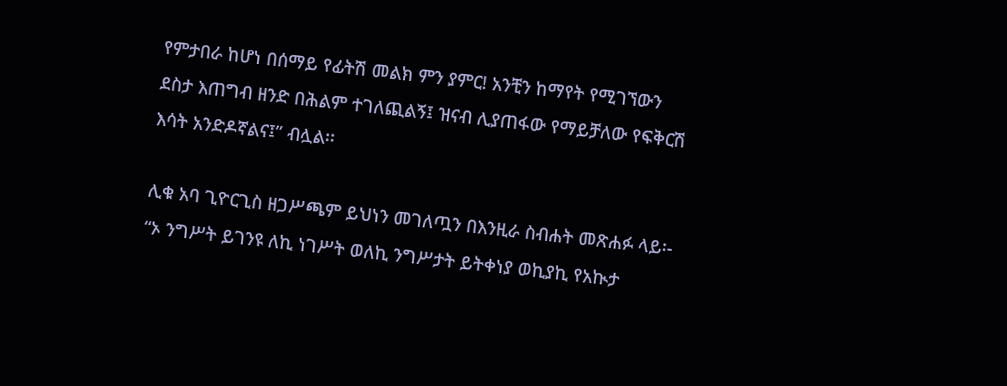የምታበራ ከሆነ በሰማይ የፊትሽ መልክ ምን ያምር! አንቺን ከማየት የሚገኘውን ደስታ እጠግብ ዘንድ በሕልም ተገለጪልኝ፤ ዝናብ ሊያጠፋው የማይቻለው የፍቅርሽ እሳት አንድዶኛልና፤” ብሏል፡፡

ሊቁ አባ ጊዮርጊስ ዘጋሥጫም ይህነን መገለጧን በእንዚራ ስብሐት መጽሐፉ ላይ፡- “ኦ ንግሥት ይገንዩ ለኪ ነገሥት ወለኪ ንግሥታት ይትቀነያ ወኪያኪ የአኲታ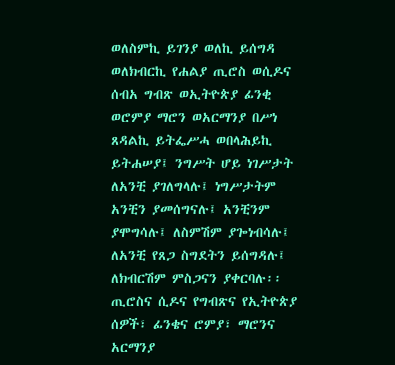ወለስምኪ ይገንያ ወለኪ ይሰግዳ ወለክብርኪ የሐልያ ጢሮስ ወሲዶና ሰብአ ግብጽ ወኢትዮጵያ ፊንቂ ወሮምያ ማሮን ወአርማንያ በሥነ ጸዳልኪ ይትፌሥሓ ወበላሕይኪ ይትሐሠያ፤ ንግሥት ሆይ ነገሥታት ለአንቺ ያገለግላሉ፤ ነግሥታትም አንቺን ያመሰግናሉ፤ አንቺንም ያሞግሳሉ፤ ለስምሽም ያጐነብሳሉ፤ ለአንቺ የጸጋ ስግደትን ይሰግዳሉ፤ ለክብርሽም ምስጋናን ያቀርባሉ፡፡ ጢሮስና ሲዶና የግብጽና የኢትዮጵያ ሰዎች፣ ፊንቄና ሮምያ፣ ማሮንና አርማንያ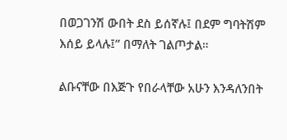በወጋገንሽ ውበት ደስ ይሰኛሉ፤ በደም ግባትሽም እሰይ ይላሉ፤” በማለት ገልጦታል፡፡

ልቡናቸው በእጅጉ የበራላቸው አሁን እንዳለንበት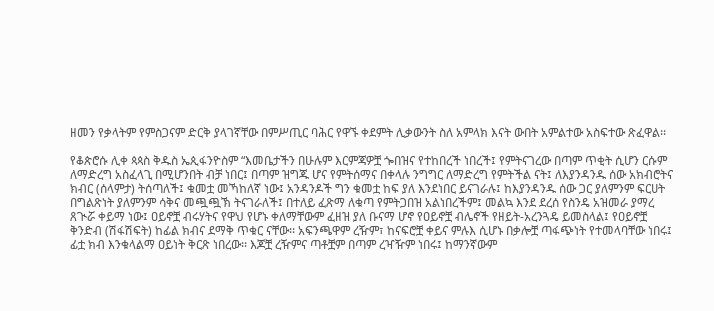ዘመን የቃላትም የምስጋናም ድርቅ ያላገኛቸው በምሥጢር ባሕር የዋኙ ቀደምት ሊቃውንት ስለ አምላክ እናት ውበት አምልተው አስፍተው ጽፈዋል፡፡

የቆጵሮሱ ሊቀ ጳጳስ ቅዱስ ኤጲፋንዮስም “እመቤታችን በሁሉም እርምጃዎቿ ጐበዝና የተከበረች ነበረች፤ የምትናገረው በጣም ጥቂት ሲሆን ርሱም ለማድረግ አስፈላጊ በሚሆንበት ብቻ ነበር፤ በጣም ዝግጁ ሆና የምትሰማና በቀላሉ ንግግር ለማድረግ የምትችል ናት፤ ለእያንዳንዱ ሰው አክብሮትና ክብር (ሰላምታ) ትሰጣለች፤ ቁመቷ መኻከለኛ ነው፤ አንዳንዶች ግን ቁመቷ ከፍ ያለ እንደነበር ይናገራሉ፤ ከእያንዳንዱ ሰው ጋር ያለምንም ፍርሀት በግልጽነት ያለምንም ሳቅና መጯጯኽ ትናገራለች፤ በተለይ ፈጽማ ለቁጣ የምትጋበዝ አልነበረችም፤ መልኳ እንደ ደረሰ የስንዴ አዝመራ ያማረ ጸጒሯ ቀይማ ነው፤ ዐይኖቿ ብሩሃትና የዋህ የሆኑ ቀለማቸውም ፈዘዝ ያለ ቡናማ ሆኖ የዐይኖቿ ብሌኖች የዘይት-አረንጓዴ ይመስላል፤ የዐይኖቿ ቅንድብ (ሽፋሽፍት) ከፊል ክብና ደማቅ ጥቁር ናቸው፡፡ አፍንጫዋም ረዥም፣ ከናፍሮቿ ቀይና ምሉእ ሲሆኑ በቃሎቿ ጣፋጭነት የተመላባቸው ነበሩ፤ ፊቷ ክብ እንቁላልማ ዐይነት ቅርጽ ነበረው፡፡ እጆቿ ረዥምና ጣቶቿም በጣም ረዣዥም ነበሩ፤ ከማንኛውም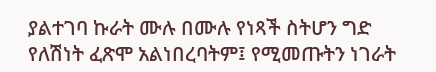ያልተገባ ኩራት ሙሉ በሙሉ የነጻች ስትሆን ግድ የለሽነት ፈጽሞ አልነበረባትም፤ የሚመጡትን ነገራት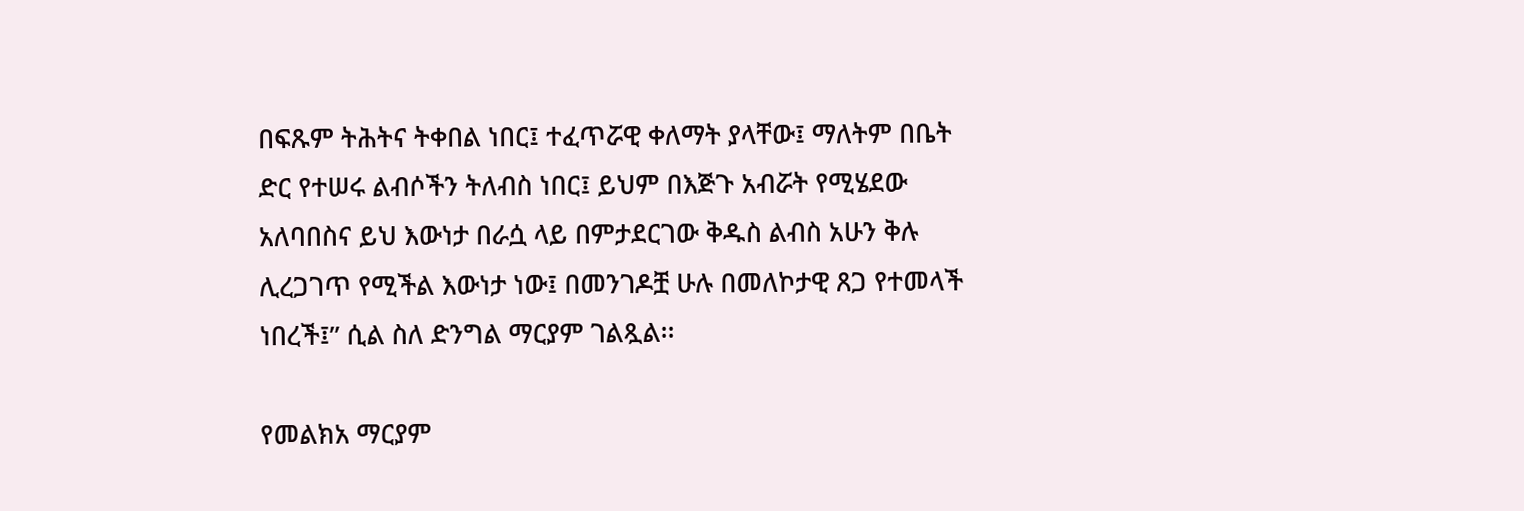በፍጹም ትሕትና ትቀበል ነበር፤ ተፈጥሯዊ ቀለማት ያላቸው፤ ማለትም በቤት ድር የተሠሩ ልብሶችን ትለብስ ነበር፤ ይህም በእጅጉ አብሯት የሚሄደው አለባበስና ይህ እውነታ በራሷ ላይ በምታደርገው ቅዱስ ልብስ አሁን ቅሉ ሊረጋገጥ የሚችል እውነታ ነው፤ በመንገዶቿ ሁሉ በመለኮታዊ ጸጋ የተመላች ነበረች፤” ሲል ስለ ድንግል ማርያም ገልጿል፡፡

የመልክአ ማርያም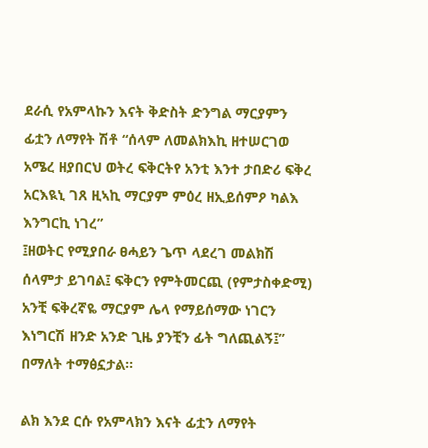ደራሲ የአምላኩን እናት ቅድስት ድንግል ማርያምን ፊቷን ለማየት ሽቶ “ሰላም ለመልክእኪ ዘተሠርገወ አሜረ ዘያበርህ ወትረ ፍቅርትየ አንቲ እንተ ታበድሪ ፍቅረ አርእዪኒ ገጸ ዚኣኪ ማርያም ምዕረ ዘኢይሰምዖ ካልእ እንግርኪ ነገረ”
፤ዘወትር የሚያበራ ፀሓይን ጌጥ ላደረገ መልክሽ ሰላምታ ይገባል፤ ፍቅርን የምትመርጪ (የምታስቀድሚ) አንቺ ፍቅረኛዬ ማርያም ሌላ የማይሰማው ነገርን እነግርሽ ዘንድ አንድ ጊዜ ያንቺን ፊት ግለጪልኝ፤” በማለት ተማፅኗታል፡፡

ልክ እንደ ርሱ የአምላክን እናት ፊቷን ለማየት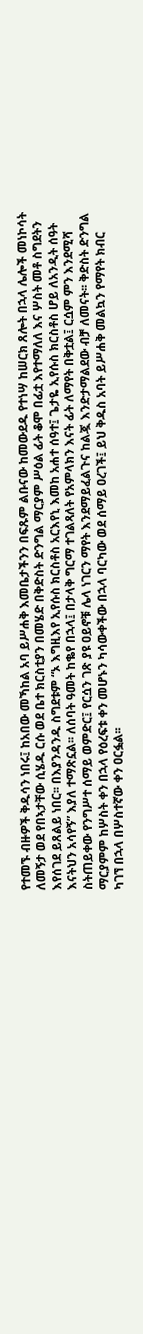የተመኙ ብዙዎች ቅዱሳን ነበሩ፤ ከአበው መኻከል አባ ይሥሐቅ እመቤታችንን በፍጹም ልቡናው ከመውደዱ የተነሣ ከሠርክ ጸሎት በኋላ ሌሎች መነኮሳት ለመኝታ ወደ የበኣታቸው ሲሄዱ ርሱ ወደ ቤተ ክርስቲያን በመሄድ በቅድስት ድንግል ማርያም ሥዕል ፊት ቆሞ በፊቷ እየተማለለ እና ሦስት መቶ ስግደትን እየሰገደ ይጸልይ ነበር፡፡ በእያንዳንዱ ስግደቱም “ኦ እግዚእየ ኢየሱስ ክርስቶስ አርእየኒ እመከ አሐተ ሰዓተ፤ ጌታዬ ኢየሱስ ክርስቶስ ሆይ ለአንዲት ሰዓት እናትህን አሳየኝ” እያለ ተማጽኗል፡፡ ለሰባት ዓመት ከቈየ በኋላ፤ በታላቅ ግርማ ተገልጻለት የአምላክን እናት ፊት ለማየት በቅቷል፤ ርሷም ምን እንደሚሻ ስትጠይቀው የንግሥተ ሰማይ ወምድር፤ የርሷን ገጽ ያዩ ዐይኖቹ ሌላ ነገርን ማየት እንደማይፈልጉና ከልጇ እንድታማልደው ብቻ ለመናት፡፡ ቅድስት ድንግል ማርያምም ከሦስት ቀን በኋላ የዕረፍቱ ቀን መሆኑን ካሳውቀችው በኋላ ባርካው ወደ ሰማይ ዐረገች፤ ይህ ቅዱስ አባት ይሥሐቅ መልኳን የማየት ክብር ካገኘ በኋላ በሦስተኛው ቀን ዐርፏል፡፡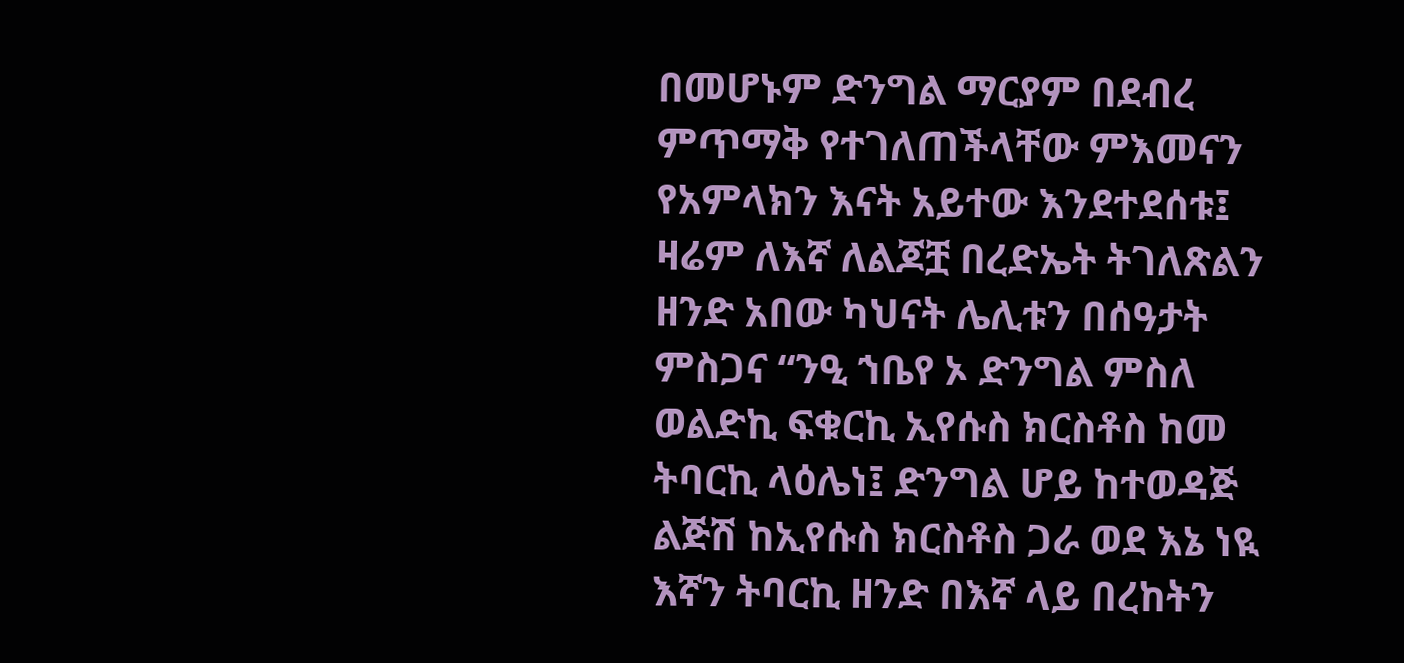በመሆኑም ድንግል ማርያም በደብረ ምጥማቅ የተገለጠችላቸው ምእመናን የአምላክን እናት አይተው እንደተደሰቱ፤ ዛሬም ለእኛ ለልጆቿ በረድኤት ትገለጽልን ዘንድ አበው ካህናት ሌሊቱን በሰዓታት ምስጋና “ንዒ ኀቤየ ኦ ድንግል ምስለ ወልድኪ ፍቁርኪ ኢየሱስ ክርስቶስ ከመ ትባርኪ ላዕሌነ፤ ድንግል ሆይ ከተወዳጅ ልጅሽ ከኢየሱስ ክርስቶስ ጋራ ወደ እኔ ነዪ እኛን ትባርኪ ዘንድ በእኛ ላይ በረከትን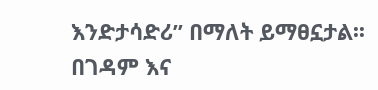እንድታሳድሪ” በማለት ይማፀኗታል፡፡ በገዳም እና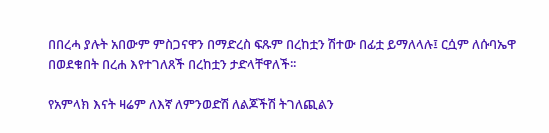በበረሓ ያሉት አበውም ምስጋናዋን በማድረስ ፍጹም በረከቷን ሽተው በፊቷ ይማለላሉ፤ ርሷም ለሱባኤዋ በወደቁበት በረሐ እየተገለጸች በረከቷን ታድላቸዋለች፡፡

የአምላክ እናት ዛሬም ለእኛ ለምንወድሽ ለልጆችሽ ትገለጪልን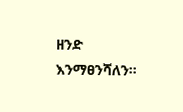ዘንድ እንማፀንሻለን፡፡